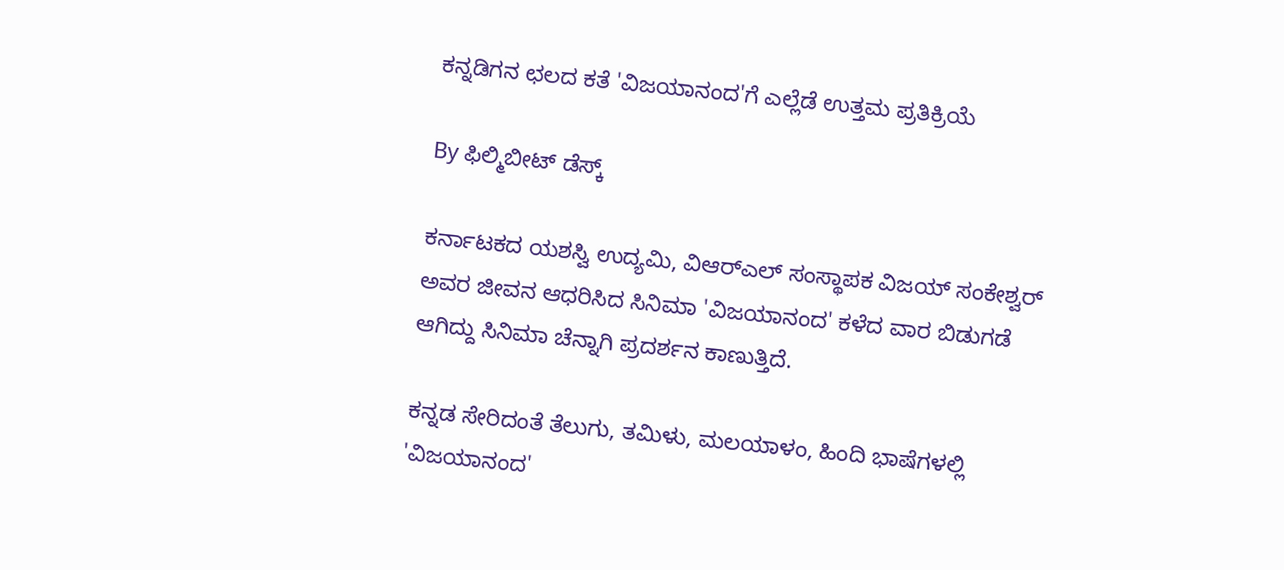ಕನ್ನಡಿಗನ ಛಲದ ಕತೆ 'ವಿಜಯಾನಂದ'ಗೆ ಎಲ್ಲೆಡೆ ಉತ್ತಮ ಪ್ರತಿಕ್ರಿಯೆ

By ಫಿಲ್ಮಿಬೀಟ್ ಡೆಸ್ಕ್

ಕರ್ನಾಟಕದ ಯಶಸ್ವಿ ಉದ್ಯಮಿ, ವಿಆರ್‌ಎಲ್ ಸಂಸ್ಥಾಪಕ ವಿಜಯ್ ಸಂಕೇಶ್ವರ್ ಅವರ ಜೀವನ ಆಧರಿಸಿದ ಸಿನಿಮಾ 'ವಿಜಯಾನಂದ' ಕಳೆದ ವಾರ ಬಿಡುಗಡೆ ಆಗಿದ್ದು ಸಿನಿಮಾ ಚೆನ್ನಾಗಿ ಪ್ರದರ್ಶನ ಕಾಣುತ್ತಿದೆ.

ಕನ್ನಡ ಸೇರಿದಂತೆ ತೆಲುಗು, ತಮಿಳು, ಮಲಯಾಳಂ, ಹಿಂದಿ ಭಾಷೆಗಳಲ್ಲಿ 'ವಿಜಯಾನಂದ'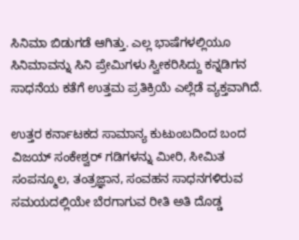ಸಿನಿಮಾ ಬಿಡುಗಡೆ ಆಗಿತ್ತು. ಎಲ್ಲ ಭಾಷೆಗಳಲ್ಲಿಯೂ ಸಿನಿಮಾವನ್ನು ಸಿನಿ ಪ್ರೇಮಿಗಳು ಸ್ವೀಕರಿಸಿದ್ದು ಕನ್ನಡಿಗನ ಸಾಧನೆಯ ಕತೆಗೆ ಉತ್ತಮ ಪ್ರತಿಕ್ರಿಯೆ ಎಲ್ಲೆಡೆ ವ್ಯಕ್ತವಾಗಿದೆ.

ಉತ್ತರ ಕರ್ನಾಟಕದ ಸಾಮಾನ್ಯ ಕುಟುಂಬದಿಂದ ಬಂದ ವಿಜಯ್ ಸಂಕೇಶ್ವರ್ ಗಡಿಗಳನ್ನು ಮೀರಿ, ಸೀಮಿತ ಸಂಪನ್ಮೂಲ, ತಂತ್ರಜ್ಞಾನ, ಸಂವಹನ ಸಾಧನಗಳಿರುವ ಸಮಯದಲ್ಲಿಯೇ ಬೆರಗಾಗುವ ರೀತಿ ಅತಿ ದೊಡ್ಡ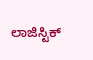ಲಾಜಿಸ್ಟಿಕ್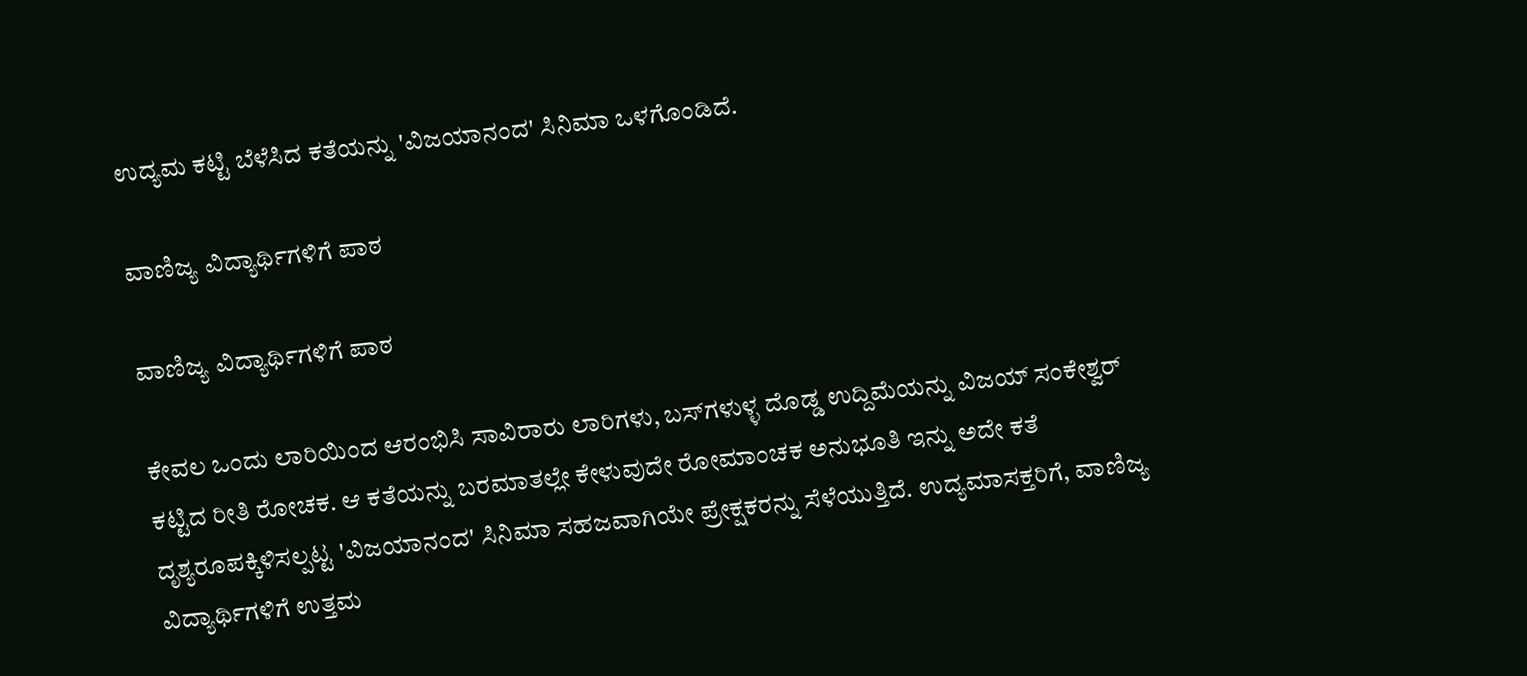ಉದ್ಯಮ ಕಟ್ಟಿ ಬೆಳೆಸಿದ ಕತೆಯನ್ನು 'ವಿಜಯಾನಂದ' ಸಿನಿಮಾ ಒಳಗೊಂಡಿದೆ.

ವಾಣಿಜ್ಯ ವಿದ್ಯಾರ್ಥಿಗಳಿಗೆ ಪಾಠ

ವಾಣಿಜ್ಯ ವಿದ್ಯಾರ್ಥಿಗಳಿಗೆ ಪಾಠ

ಕೇವಲ ಒಂದು ಲಾರಿಯಿಂದ ಆರಂಭಿಸಿ ಸಾವಿರಾರು ಲಾರಿಗಳು, ಬಸ್‌ಗಳುಳ್ಳ ದೊಡ್ಡ ಉದ್ದಿಮೆಯನ್ನು ವಿಜಯ್ ಸಂಕೇಶ್ವರ್ ಕಟ್ಟಿದ ರೀತಿ ರೋಚಕ. ಆ ಕತೆಯನ್ನು ಬರಮಾತಲ್ಲೇ ಕೇಳುವುದೇ ರೋಮಾಂಚಕ ಅನುಭೂತಿ ಇನ್ನು ಅದೇ ಕತೆ ದೃಶ್ಯರೂಪಕ್ಕಿಳಿಸಲ್ಪಟ್ಟ 'ವಿಜಯಾನಂದ' ಸಿನಿಮಾ ಸಹಜವಾಗಿಯೇ ಪ್ರೇಕ್ಷಕರನ್ನು ಸೆಳೆಯುತ್ತಿದೆ. ಉದ್ಯಮಾಸಕ್ತರಿಗೆ, ವಾಣಿಜ್ಯ ವಿದ್ಯಾರ್ಥಿಗಳಿಗೆ ಉತ್ತಮ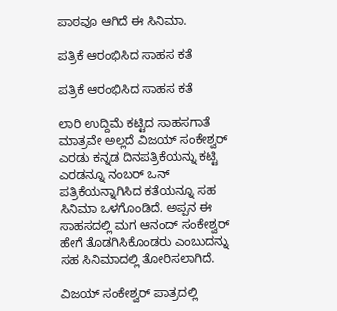ಪಾಠವೂ ಆಗಿದೆ ಈ ಸಿನಿಮಾ.

ಪತ್ರಿಕೆ ಆರಂಭಿಸಿದ ಸಾಹಸ ಕತೆ

ಪತ್ರಿಕೆ ಆರಂಭಿಸಿದ ಸಾಹಸ ಕತೆ

ಲಾರಿ ಉದ್ದಿಮೆ ಕಟ್ಟಿದ ಸಾಹಸಗಾತೆ ಮಾತ್ರವೇ ಅಲ್ಲದೆ ವಿಜಯ್ ಸಂಕೇಶ್ವರ್ ಎರಡು ಕನ್ನಡ ದಿನಪತ್ರಿಕೆಯನ್ನು ಕಟ್ಟಿ ಎರಡನ್ನೂ ನಂಬರ್ ಒನ್ ಪತ್ರಿಕೆಯನ್ನಾಗಿಸಿದ ಕತೆಯನ್ನೂ ಸಹ ಸಿನಿಮಾ ಒಳಗೊಂಡಿದೆ. ಅಪ್ಪನ ಈ ಸಾಹಸದಲ್ಲಿ ಮಗ ಆನಂದ್ ಸಂಕೇಶ್ವರ್ ಹೇಗೆ ತೊಡಗಿಸಿಕೊಂಡರು ಎಂಬುದನ್ನು ಸಹ ಸಿನಿಮಾದಲ್ಲಿ ತೋರಿಸಲಾಗಿದೆ.

ವಿಜಯ್ ಸಂಕೇಶ್ವರ್ ಪಾತ್ರದಲ್ಲಿ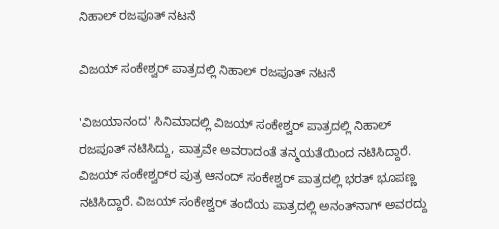ನಿಹಾಲ್ ರಜಪೂತ್ ನಟನೆ

ವಿಜಯ್ ಸಂಕೇಶ್ವರ್ ಪಾತ್ರದಲ್ಲಿ ನಿಹಾಲ್ ರಜಪೂತ್ ನಟನೆ

'ವಿಜಯಾನಂದ' ಸಿನಿಮಾದಲ್ಲಿ ವಿಜಯ್ ಸಂಕೇಶ್ವರ್ ಪಾತ್ರದಲ್ಲಿ ನಿಹಾಲ್ ರಜಪೂತ್ ನಟಿಸಿದ್ದು, ಪಾತ್ರವೇ ಅವರಾದಂತೆ ತನ್ಮಯತೆಯಿಂದ ನಟಿಸಿದ್ದಾರೆ. ವಿಜಯ್ ಸಂಕೇಶ್ವರ್‌ರ ಪುತ್ರ ಆನಂದ್ ಸಂಕೇಶ್ವರ್ ಪಾತ್ರದಲ್ಲಿ ಭರತ್ ಭೂಪಣ್ಣ ನಟಿಸಿದ್ದಾರೆ. ವಿಜಯ್ ಸಂಕೇಶ್ವರ್ ತಂದೆಯ ಪಾತ್ರದಲ್ಲಿ ಅನಂತ್‌ನಾಗ್ ಅವರದ್ದು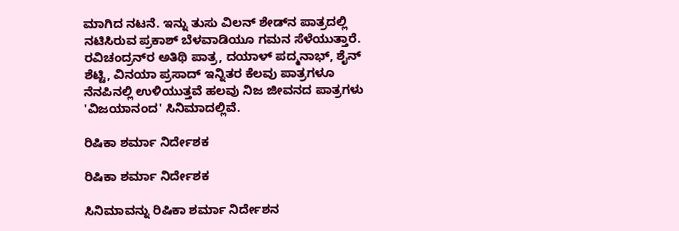ಮಾಗಿದ ನಟನೆ. ಇನ್ನು ತುಸು ವಿಲನ್ ಶೇಡ್‌ನ ಪಾತ್ರದಲ್ಲಿ ನಟಿಸಿರುವ ಪ್ರಕಾಶ್ ಬೆಳವಾಡಿಯೂ ಗಮನ ಸೆಳೆಯುತ್ತಾರೆ. ರವಿಚಂದ್ರನ್‌ರ ಅತಿಥಿ ಪಾತ್ರ, ದಯಾಳ್ ಪದ್ಮನಾಭ್, ಶೈನ್ ಶೆಟ್ಟಿ, ವಿನಯಾ ಪ್ರಸಾದ್ ಇನ್ನಿತರ ಕೆಲವು ಪಾತ್ರಗಳೂ ನೆನಪಿನಲ್ಲಿ ಉಳಿಯುತ್ತವೆ ಹಲವು ನಿಜ ಜೀವನದ ಪಾತ್ರಗಳು 'ವಿಜಯಾನಂದ' ಸಿನಿಮಾದಲ್ಲಿವೆ.

ರಿಷಿಕಾ ಶರ್ಮಾ ನಿರ್ದೇಶಕ

ರಿಷಿಕಾ ಶರ್ಮಾ ನಿರ್ದೇಶಕ

ಸಿನಿಮಾವನ್ನು ರಿಷಿಕಾ ಶರ್ಮಾ ನಿರ್ದೇಶನ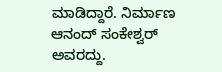ಮಾಡಿದ್ದಾರೆ. ನಿರ್ಮಾಣ ಆನಂದ್ ಸಂಕೇಶ್ವರ್ ಅವರದ್ದು.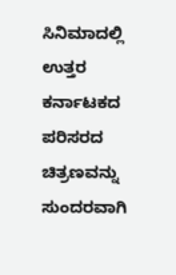ಸಿನಿಮಾದಲ್ಲಿ ಉತ್ತರ ಕರ್ನಾಟಕದ ಪರಿಸರದ ಚಿತ್ರಣವನ್ನು ಸುಂದರವಾಗಿ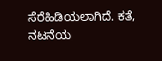ಸೆರೆಹಿಡಿಯಲಾಗಿದೆ. ಕತೆ, ನಟನೆಯ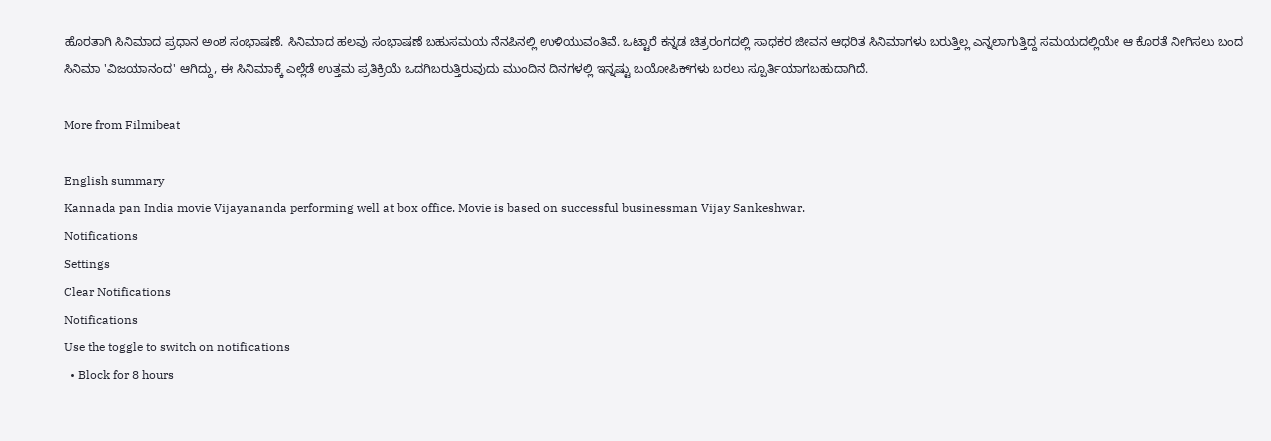ಹೊರತಾಗಿ ಸಿನಿಮಾದ ಪ್ರಧಾನ ಅಂಶ ಸಂಭಾಷಣೆ. ಸಿನಿಮಾದ ಹಲವು ಸಂಭಾಷಣೆ ಬಹುಸಮಯ ನೆನಪಿನಲ್ಲಿ ಉಳಿಯುವಂತಿವೆ. ಒಟ್ಟಾರೆ ಕನ್ನಡ ಚಿತ್ರರಂಗದಲ್ಲಿ ಸಾಧಕರ ಜೀವನ ಆಧರಿತ ಸಿನಿಮಾಗಳು ಬರುತ್ತಿಲ್ಲ ಎನ್ನಲಾಗುತ್ತಿದ್ದ ಸಮಯದಲ್ಲಿಯೇ ಆ ಕೊರತೆ ನೀಗಿಸಲು ಬಂದ ಸಿನಿಮಾ 'ವಿಜಯಾನಂದ' ಆಗಿದ್ದು, ಈ ಸಿನಿಮಾಕ್ಕೆ ಎಲ್ಲೆಡೆ ಉತ್ತಮ ಪ್ರತಿಕ್ರಿಯೆ ಒದಗಿಬರುತ್ತಿರುವುದು ಮುಂದಿನ ದಿನಗಳಲ್ಲಿ ಇನ್ನಷ್ಟು ಬಯೋಪಿಕ್‌ಗಳು ಬರಲು ಸ್ಪೂರ್ತಿಯಾಗಬಹುದಾಗಿದೆ.

More from Filmibeat

English summary
Kannada pan India movie Vijayananda performing well at box office. Movie is based on successful businessman Vijay Sankeshwar.
Notifications
Settings
Clear Notifications
Notifications
Use the toggle to switch on notifications
  • Block for 8 hours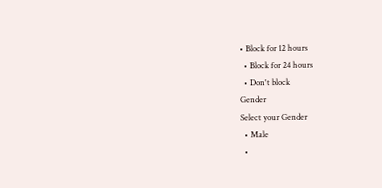• Block for 12 hours
  • Block for 24 hours
  • Don't block
Gender
Select your Gender
  • Male
  •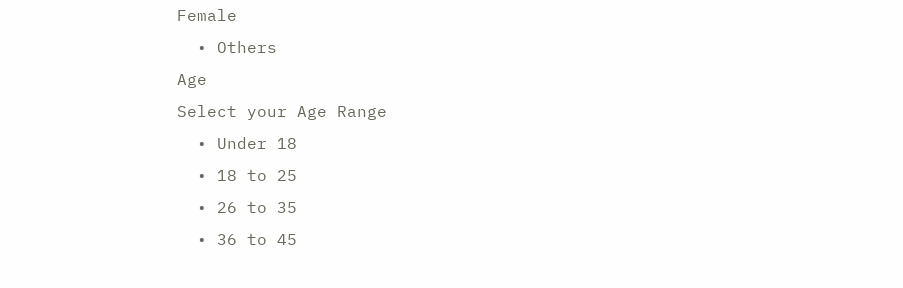Female
  • Others
Age
Select your Age Range
  • Under 18
  • 18 to 25
  • 26 to 35
  • 36 to 45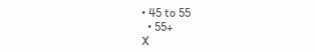• 45 to 55
  • 55+
X